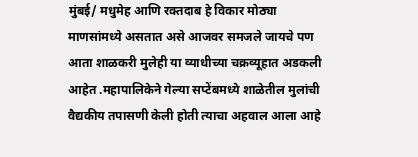मुंबई/ मधुमेह आणि रक्तदाब हे विकार मोठ्या माणसांमध्ये असतात असे आजवर समजले जायचे पण आता शाळकरी मुलेही या व्याधीच्या चक्रव्यूहात अडकली आहेत .महापालिकेने गेल्या सप्टेंबमध्ये शाळेतील मुलांची वैद्यकीय तपासणी केली होती त्याचा अहवाल आला आहे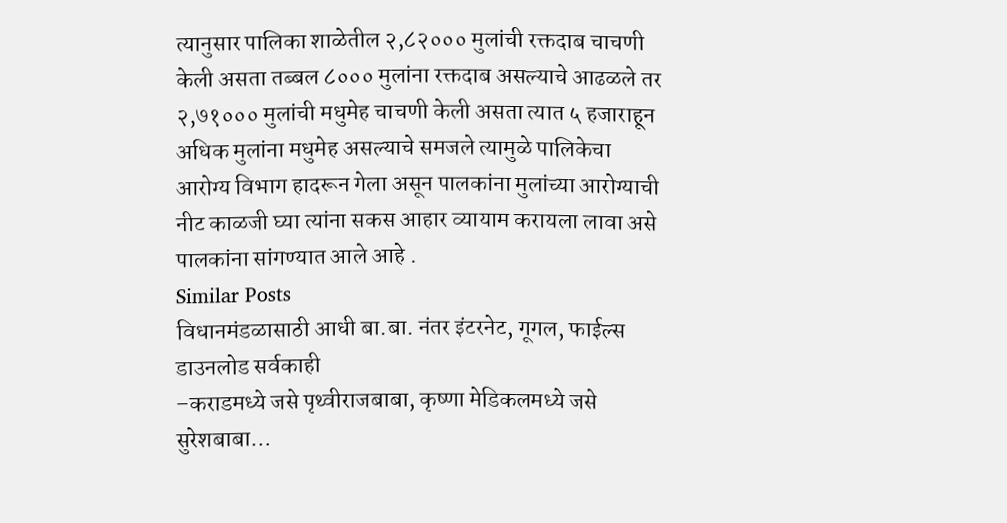त्यानुसार पालिका शाळेतील २,८२००० मुलांची रक्तदाब चाचणी केली असता तब्बल ८००० मुलांना रक्तदाब असल्याचे आढळले तर २,७१००० मुलांची मधुमेह चाचणी केली असता त्यात ५ हजाराहून अधिक मुलांना मधुमेह असल्याचे समजले त्यामुळे पालिकेचा आरोग्य विभाग हादरून गेला असून पालकांना मुलांच्या आरोग्याची नीट काळजी घ्या त्यांना सकस आहार व्यायाम करायला लावा असे पालकांना सांगण्यात आले आहे .
Similar Posts
विधानमंडळासाठी आधी बा.बा. नंतर इंटरनेट, गूगल, फाईल्स डाउनलोड सर्वकाही
–कराडमध्ये जसे पृथ्वीराजबाबा, कृष्णा मेडिकलमध्ये जसे सुरेशबाबा…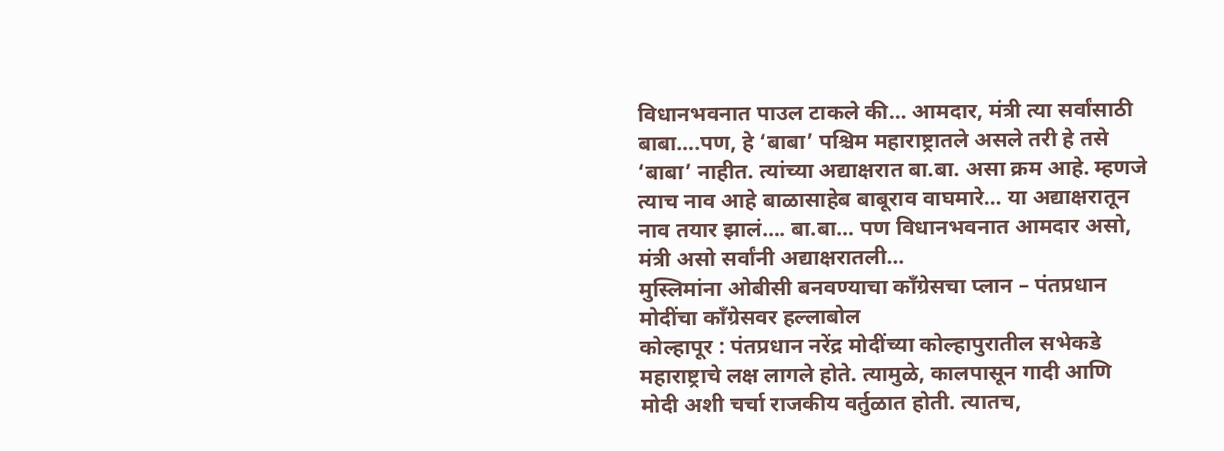विधानभवनात पाउल टाकले की… आमदार, मंत्री त्या सर्वांसाठी बाबा….पण, हे ‘बाबा’ पश्चिम महाराष्ट्रातले असले तरी हे तसे ‘बाबा’ नाहीत. त्यांच्या अद्याक्षरात बा.बा. असा क्रम आहे. म्हणजे त्याच नाव आहे बाळासाहेब बाबूराव वाघमारे… या अद्याक्षरातून नाव तयार झालं…. बा.बा… पण विधानभवनात आमदार असो, मंत्री असो सर्वांनी अद्याक्षरातली…
मुस्लिमांना ओबीसी बनवण्याचा कॉंग्रेसचा प्लान – पंतप्रधान मोदींचा कॉंग्रेसवर हल्लाबोल
कोल्हापूर : पंतप्रधान नरेंद्र मोदींच्या कोल्हापुरातील सभेकडे महाराष्ट्राचे लक्ष लागले होते. त्यामुळे, कालपासून गादी आणि मोदी अशी चर्चा राजकीय वर्तुळात होती. त्यातच,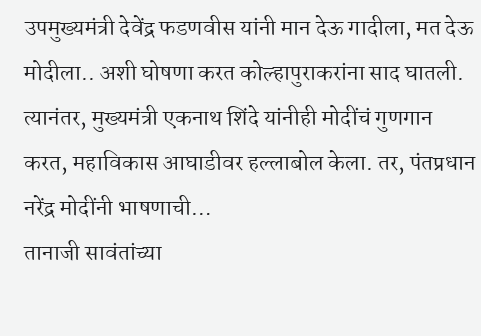उपमुख्यमंत्री देवेंद्र फडणवीस यांनी मान देऊ गादीला, मत देऊ मोदीला.. अशी घोषणा करत कोल्हापुराकरांना साद घातली. त्यानंतर, मुख्यमंत्री एकनाथ शिंदे यांनीही मोदींचं गुणगान करत, महाविकास आघाडीवर हल्लाबोल केला. तर, पंतप्रधान नरेंद्र मोदींनी भाषणाची…
तानाजी सावंतांच्या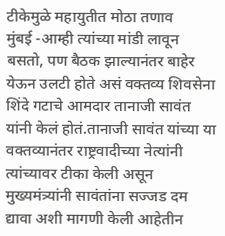टीकेमुळे महायुतीत मोठा तणाव
मुंबई -आम्ही त्यांच्या मांडी लावून बसतो, पण बैठक झाल्यानंतर बाहेर येऊन उलटी होते असं वक्तव्य शिवसेना शिंदे गटाचे आमदार तानाजी सावंत यांनी केलं होतं.तानाजी सावंत यांच्या या वक्तव्यानंतर राष्ट्रवादीच्या नेत्यांनी त्यांच्यावर टीका केली असून मुख्यमंत्र्यांनी सावंतांना सज्जड दम द्यावा अशी मागणी केली आहेतीन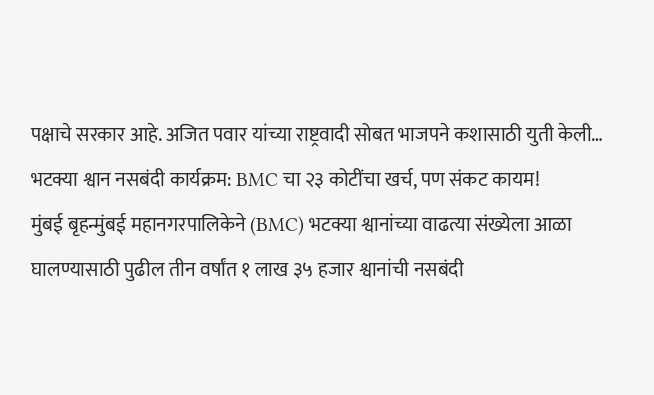पक्षाचे सरकार आहे. अजित पवार यांच्या राष्ट्रवादी सोबत भाजपने कशासाठी युती केली…
भटक्या श्वान नसबंदी कार्यक्रम: BMC चा २३ कोटींचा खर्च, पण संकट कायम!
मुंबई बृहन्मुंबई महानगरपालिकेने (BMC) भटक्या श्वानांच्या वाढत्या संख्येला आळा घालण्यासाठी पुढील तीन वर्षांत १ लाख ३५ हजार श्वानांची नसबंदी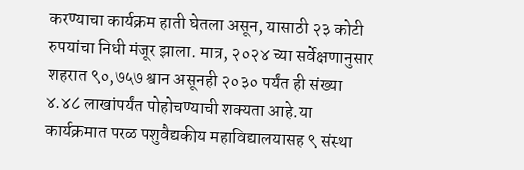करण्याचा कार्यक्रम हाती घेतला असून, यासाठी २३ कोटी रुपयांचा निधी मंजूर झाला. मात्र, २०२४ च्या सर्वेक्षणानुसार शहरात ९०,७५७ श्वान असूनही २०३० पर्यंत ही संख्या ४.४८ लाखांपर्यंत पोहोचण्याची शक्यता आहे.या कार्यक्रमात परळ पशुवैद्यकीय महाविद्यालयासह ९ संस्था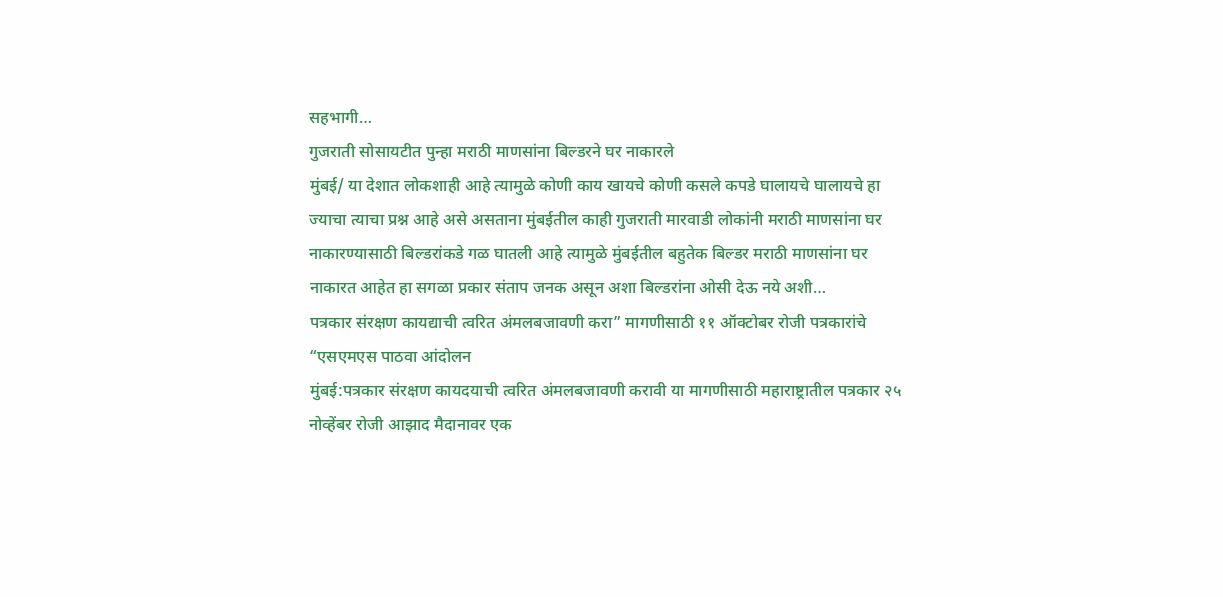सहभागी…
गुजराती सोसायटीत पुन्हा मराठी माणसांना बिल्डरने घर नाकारले
मुंबई/ या देशात लोकशाही आहे त्यामुळे कोणी काय खायचे कोणी कसले कपडे घालायचे घालायचे हा ज्याचा त्याचा प्रश्न आहे असे असताना मुंबईतील काही गुजराती मारवाडी लोकांनी मराठी माणसांना घर नाकारण्यासाठी बिल्डरांकडे गळ घातली आहे त्यामुळे मुंबईतील बहुतेक बिल्डर मराठी माणसांना घर नाकारत आहेत हा सगळा प्रकार संताप जनक असून अशा बिल्डरांना ओसी देऊ नये अशी…
पत्रकार संरक्षण कायद्याची त्वरित अंमलबजावणी करा” मागणीसाठी ११ ऑक्टोबर रोजी पत्रकारांचे “एसएमएस पाठवा आंदोलन
मुंबई:पत्रकार संरक्षण कायदयाची त्वरित अंमलबजावणी करावी या मागणीसाठी महाराष्ट्रातील पत्रकार २५ नोव्हेंबर रोजी आझाद मैदानावर एक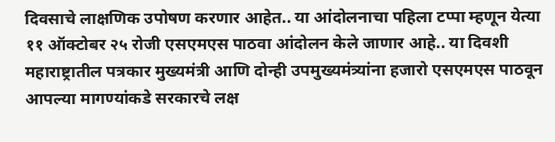दिवसाचे लाक्षणिक उपोषण करणार आहेत.. या आंदोलनाचा पहिला टप्पा म्हणून येत्या ११ ऑक्टोबर २५ रोजी एसएमएस पाठवा आंदोलन केले जाणार आहे.. या दिवशी महाराष्ट्रातील पत्रकार मुख्यमंत्री आणि दोन्ही उपमुख्यमंत्र्यांना हजारो एसएमएस पाठवून आपल्या मागण्यांकडे सरकारचे लक्ष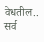वेधतील.. सर्व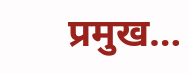प्रमुख…